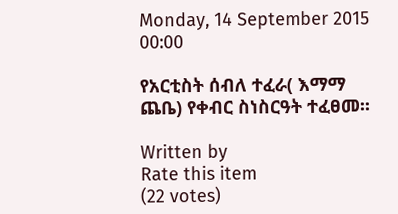Monday, 14 September 2015 00:00

የአርቲስት ሰብለ ተፈራ( እማማ ጨቤ) የቀብር ስነስርዓት ተፈፀመ፡፡

Written by
Rate this item
(22 votes)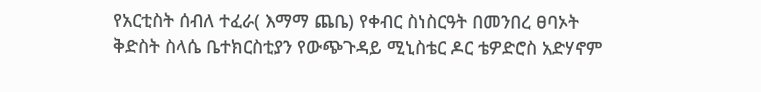የአርቲስት ሰብለ ተፈራ( እማማ ጨቤ) የቀብር ስነስርዓት በመንበረ ፀባኦት ቅድስት ስላሴ ቤተክርስቲያን የውጭጉዳይ ሚኒስቴር ዶር ቴዎድሮስ አድሃኖም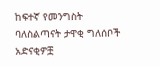ከፍተኛ የመንግስት ባለስልጣናት ታዋቂ ግለሰቦች  አድናቂዎቿ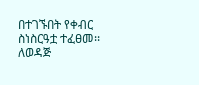በተገኙበት የቀብር ስነስርዓቷ ተፈፀመ፡፡
ለወዳጅ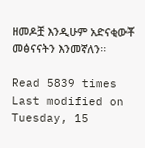ዘመዶቿ እንዲሁም አድናቂውቾ መፅናናትን እንመኛለን፡፡

Read 5839 times Last modified on Tuesday, 15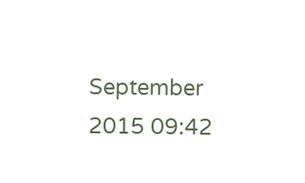September 2015 09:42